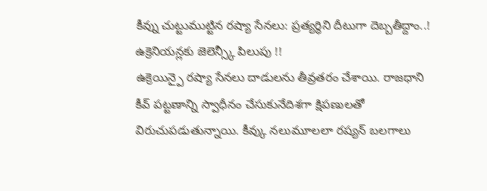కీవ్ను చుట్టుముట్టిన రష్యా సేనలు: ప్రత్యర్థిని దీటుగా దెబ్బతీద్దాం..! ఉక్రెనియన్లకు జెలెన్స్కీ పిలుపు !!
ఉక్రెయిన్పై రష్యా సేనలు దాడులను తీవ్రతరం చేశాయి. రాజధాని కీవ్ పట్టణాన్ని స్వాధీనం చేసుకునేదిశగా క్షిపణులతో విరుచుపడుతున్నాయి. కీవ్కు నలుమూలలా రష్యన్ బలగాలు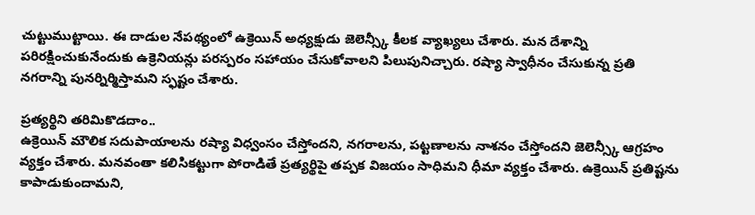చుట్టుముట్టాయి. ఈ దాడుల నేపథ్యంలో ఉక్రెయిన్ అధ్యక్షుడు జెలెన్స్కీ కీలక వ్యాఖ్యలు చేశారు. మన దేశాన్ని పరిరక్షించుకునేందుకు ఉక్రెనియన్లు పరస్పరం సహాయం చేసుకోవాలని పిలుపునిచ్చారు. రష్యా స్వాధీనం చేసుకున్న ప్రతి నగరాన్ని పునర్నిర్మిస్తామని స్ఫష్టం చేశారు.

ప్రత్యర్థిని తరిమికొడదాం..
ఉక్రెయిన్ మౌలిక సదుపాయాలను రష్యా విధ్వంసం చేస్తోందని, నగరాలను, పట్టణాలను నాశనం చేస్తోందని జెలెన్స్కీ ఆగ్రహం వ్యక్తం చేశారు. మనవంతా కలిసికట్టుగా పోరాడితే ప్రత్యర్థిపై తప్పక విజయం సాధిమని ధీమా వ్యక్తం చేశారు. ఉక్రెయిన్ ప్రతిష్టను కాపాడుకుందామని,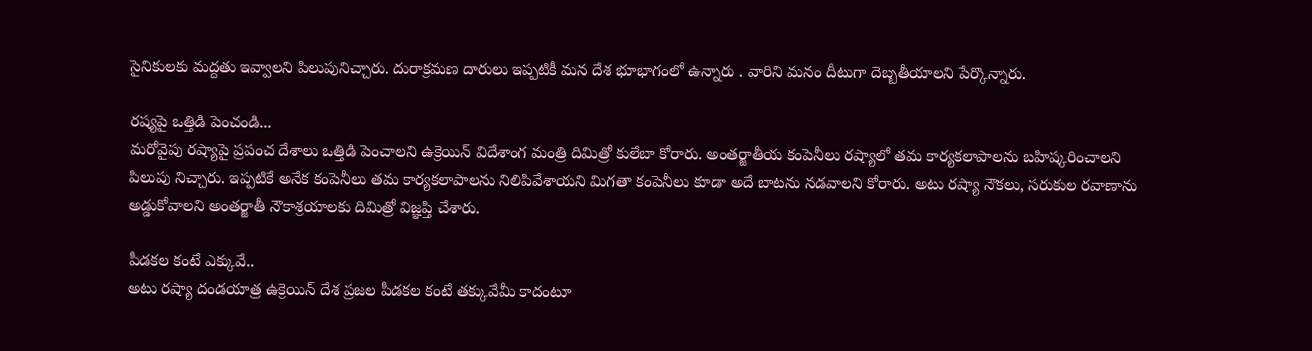సైనికులకు మద్దతు ఇవ్వాలని పిలుపునిచ్చారు. దురాక్రమణ దారులు ఇప్పటికీ మన దేశ భూభాగంలో ఉన్నారు . వారిని మనం దీటుగా దెబ్బతీయాలని పేర్కొన్నారు.

రష్యపై ఒత్తిడి పెంచండి...
మరోవైపు రష్యాపై ప్రపంచ దేశాలు ఒత్తిడి పెంచాలని ఉక్రెయిన్ విదేశాంగ మంత్రి దిమిత్రో కులేబా కోరారు. అంతర్జాతీయ కంపెనీలు రష్యాలో తమ కార్యకలాపాలను బహిష్కరించాలని పిలుపు నిచ్చారు. ఇప్పటికే అనేక కంపెనీలు తమ కార్యకలాపాలను నిలిపివేశాయని మిగతా కంపెనీలు కూడా అదే బాటను నడవాలని కోరారు. అటు రష్యా నౌకలు, సరుకుల రవాణాను అడ్డుకోవాలని అంతర్జాతీ నౌకాశ్రయాలకు దిమిత్రో విజ్ఞప్తి చేశారు.

పీడకల కంటే ఎక్కువే..
అటు రష్యా దండయాత్ర ఉక్రెయిన్ దేశ ప్రజల పీడకల కంటే తక్కువేమీ కాదంటూ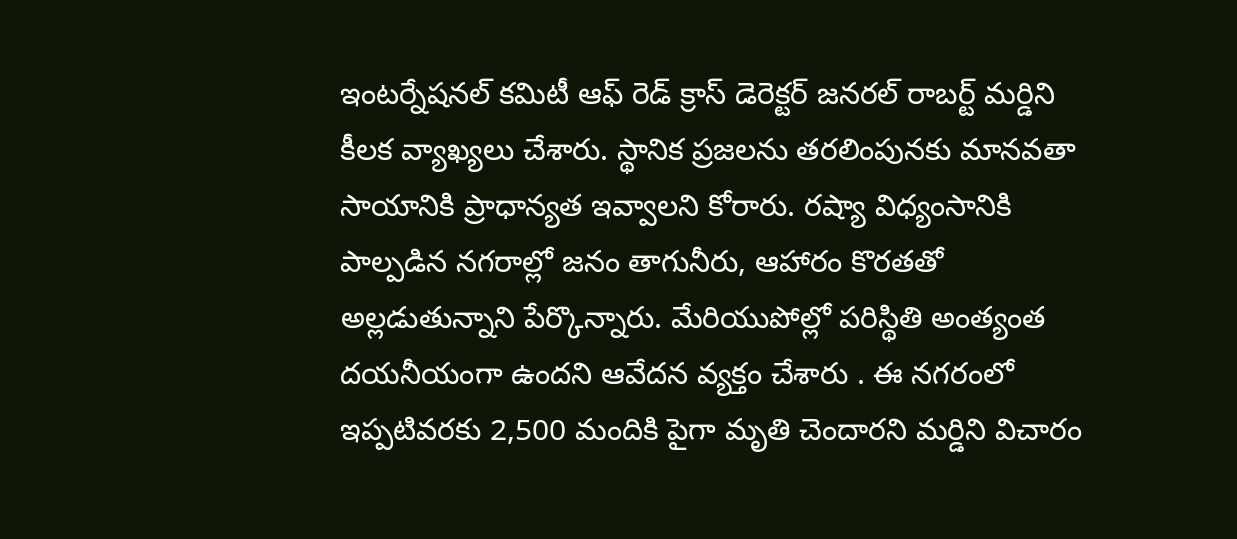ఇంటర్నేషనల్ కమిటీ ఆఫ్ రెడ్ క్రాస్ డెరెక్టర్ జనరల్ రాబర్ట్ మర్డిని కీలక వ్యాఖ్యలు చేశారు. స్థానిక ప్రజలను తరలింపునకు మానవతా సాయానికి ప్రాధాన్యత ఇవ్వాలని కోరారు. రష్యా విధ్యంసానికి పాల్పడిన నగరాల్లో జనం తాగునీరు, ఆహారం కొరతతో అల్లడుతున్నాని పేర్కొన్నారు. మేరియుపోల్లో పరిస్థితి అంత్యంత దయనీయంగా ఉందని ఆవేదన వ్యక్తం చేశారు . ఈ నగరంలో ఇప్పటివరకు 2,500 మందికి పైగా మృతి చెందారని మర్డిని విచారం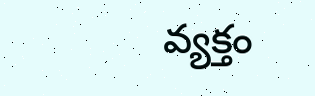వ్యక్తం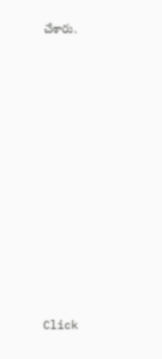చేశారు.












Click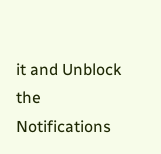it and Unblock the Notifications